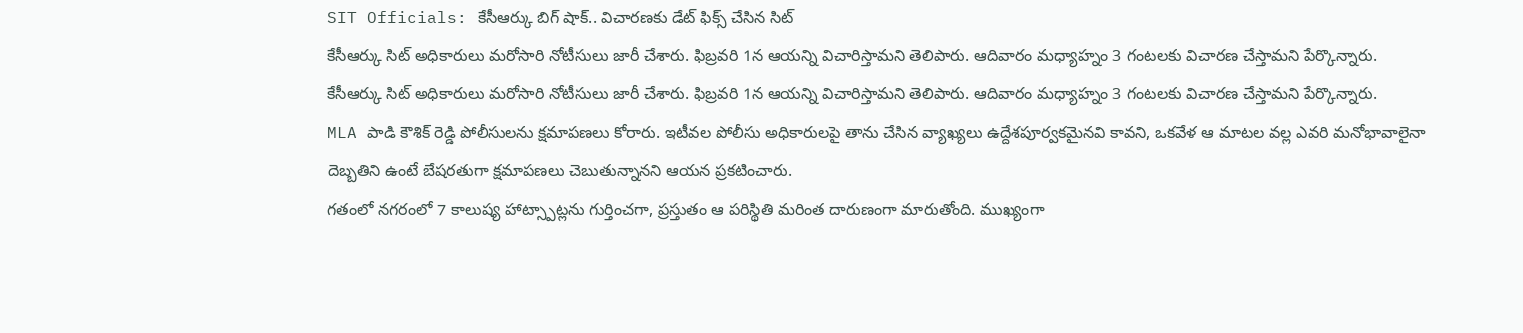SIT Officials: కేసీఆర్కు బిగ్ షాక్.. విచారణకు డేట్ ఫిక్స్ చేసిన సిట్
కేసీఆర్కు సిట్ అధికారులు మరోసారి నోటీసులు జారీ చేశారు. ఫిబ్రవరి 1న ఆయన్ని విచారిస్తామని తెలిపారు. ఆదివారం మధ్యాహ్నం 3 గంటలకు విచారణ చేస్తామని పేర్కొన్నారు.
కేసీఆర్కు సిట్ అధికారులు మరోసారి నోటీసులు జారీ చేశారు. ఫిబ్రవరి 1న ఆయన్ని విచారిస్తామని తెలిపారు. ఆదివారం మధ్యాహ్నం 3 గంటలకు విచారణ చేస్తామని పేర్కొన్నారు.
MLA పాడి కౌశిక్ రెడ్డి పోలీసులను క్షమాపణలు కోరారు. ఇటీవల పోలీసు అధికారులపై తాను చేసిన వ్యాఖ్యలు ఉద్దేశపూర్వకమైనవి కావని, ఒకవేళ ఆ మాటల వల్ల ఎవరి మనోభావాలైనా దెబ్బతిని ఉంటే బేషరతుగా క్షమాపణలు చెబుతున్నానని ఆయన ప్రకటించారు.
గతంలో నగరంలో 7 కాలుష్య హాట్స్పాట్లను గుర్తించగా, ప్రస్తుతం ఆ పరిస్థితి మరింత దారుణంగా మారుతోంది. ముఖ్యంగా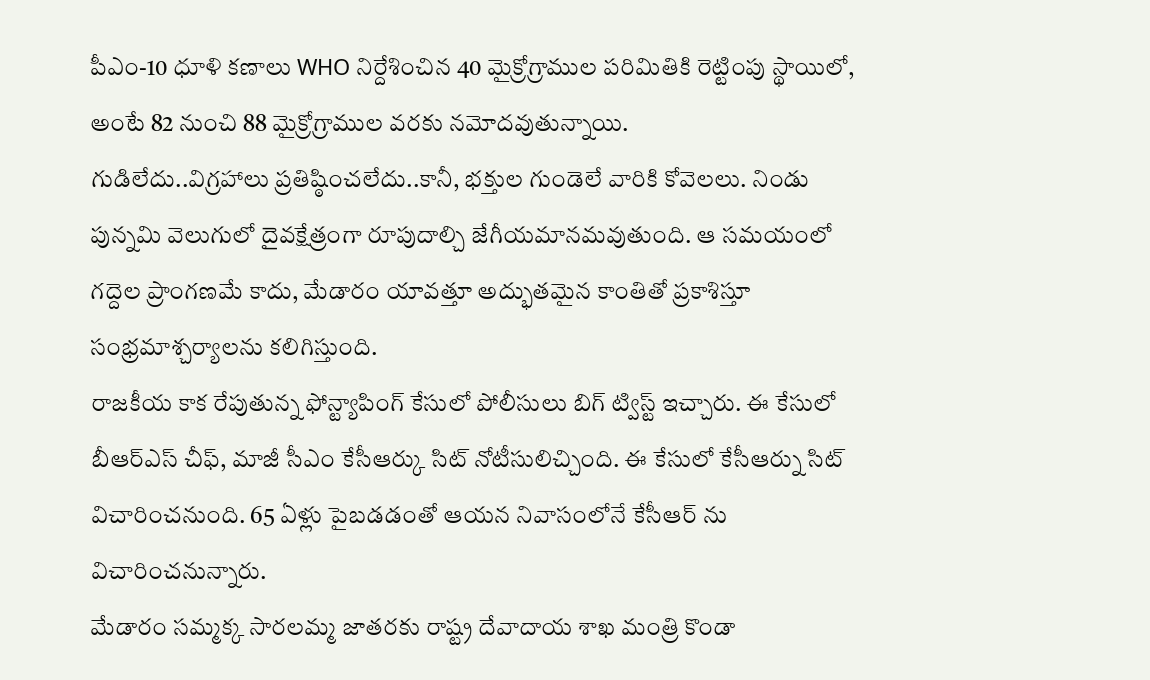పీఎం-10 ధూళి కణాలు WHO నిర్దేశించిన 40 మైక్రోగ్రాముల పరిమితికి రెట్టింపు స్థాయిలో, అంటే 82 నుంచి 88 మైక్రోగ్రాముల వరకు నమోదవుతున్నాయి.
గుడిలేదు..విగ్రహాలు ప్రతిష్ఠించలేదు..కానీ, భక్తుల గుండెలే వారికి కోవెలలు. నిండు పున్నమి వెలుగులో దైవక్షేత్రంగా రూపుదాల్చి జేగీయమానమవుతుంది. ఆ సమయంలో గద్దెల ప్రాంగణమే కాదు, మేడారం యావత్తూ అద్భుతమైన కాంతితో ప్రకాశిస్తూ సంభ్రమాశ్చర్యాలను కలిగిస్తుంది.
రాజకీయ కాక రేపుతున్న ఫోన్ట్యాపింగ్ కేసులో పోలీసులు బిగ్ ట్విస్ట్ ఇచ్చారు. ఈ కేసులో బీఆర్ఎస్ చీఫ్, మాజీ సీఎం కేసీఆర్కు సిట్ నోటీసులిచ్చింది. ఈ కేసులో కేసీఆర్ను సిట్ విచారించనుంది. 65 ఏళ్లు పైబడడంతో ఆయన నివాసంలోనే కేసీఆర్ ను విచారించనున్నారు.
మేడారం సమ్మక్క సారలమ్మ జాతరకు రాష్ట్ర దేవాదాయ శాఖ మంత్రి కొండా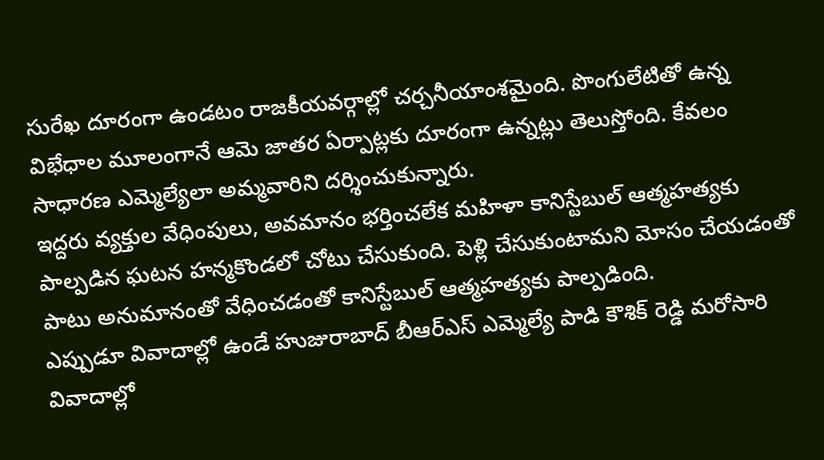సురేఖ దూరంగా ఉండటం రాజకీయవర్గాల్లో చర్చనీయాంశమైంది. పొంగులేటితో ఉన్న విభేధాల మూలంగానే ఆమె జాతర ఏర్పాట్లకు దూరంగా ఉన్నట్లు తెలుస్తోంది. కేవలం సాధారణ ఎమ్మెల్యేలా అమ్మవారిని దర్శించుకున్నారు.
ఇద్దరు వ్యక్తుల వేధింపులు, అవమానం భర్తించలేక మహిళా కానిస్టేబుల్ ఆత్మహత్యకు పాల్పడిన ఘటన హన్మకొండలో చోటు చేసుకుంది. పెళ్లి చేసుకుంటామని మోసం చేయడంతో పాటు అనుమానంతో వేధించడంతో కానిస్టేబుల్ ఆత్మహత్యకు పాల్పడింది.
ఎప్పుడూ వివాదాల్లో ఉండే హుజురాబాద్ బీఆర్ఎస్ ఎమ్మెల్యే పాడి కౌశిక్ రెడ్డి మరోసారి వివాదాల్లో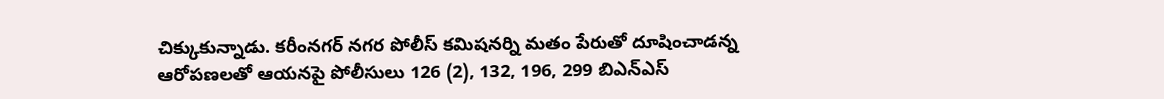చిక్కుకున్నాడు. కరీంనగర్ నగర పోలీస్ కమిషనర్ని మతం పేరుతో దూషించాడన్న ఆరోపణలతో ఆయనపై పోలీసులు 126 (2), 132, 196, 299 బిఎన్ఎస్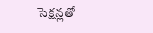సెక్షన్లతో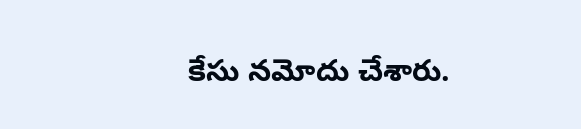కేసు నమోదు చేశారు.